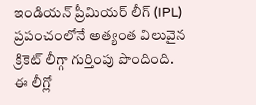ఇండియన్ ప్రీమియర్ లీగ్ (IPL) ప్రపంచంలోనే అత్యంత విలువైన క్రికెట్ లీగ్గా గుర్తింపు పొందింది. ఈ లీగ్లో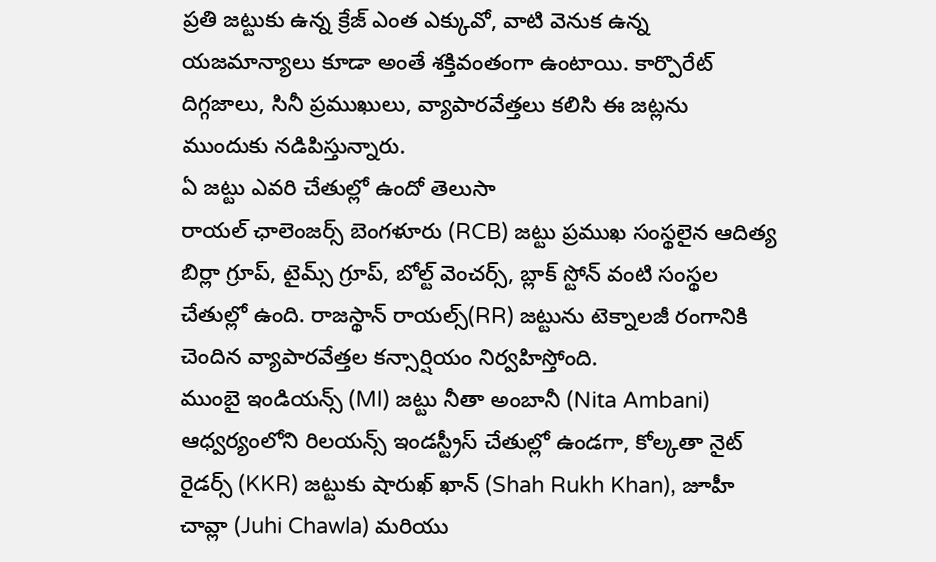ప్రతి జట్టుకు ఉన్న క్రేజ్ ఎంత ఎక్కువో, వాటి వెనుక ఉన్న యజమాన్యాలు కూడా అంతే శక్తివంతంగా ఉంటాయి. కార్పొరేట్ దిగ్గజాలు, సినీ ప్రముఖులు, వ్యాపారవేత్తలు కలిసి ఈ జట్లను ముందుకు నడిపిస్తున్నారు.
ఏ జట్టు ఎవరి చేతుల్లో ఉందో తెలుసా
రాయల్ ఛాలెంజర్స్ బెంగళూరు (RCB) జట్టు ప్రముఖ సంస్థలైన ఆదిత్య బిర్లా గ్రూప్, టైమ్స్ గ్రూప్, బోల్ట్ వెంచర్స్, బ్లాక్ స్టోన్ వంటి సంస్థల చేతుల్లో ఉంది. రాజస్థాన్ రాయల్స్(RR) జట్టును టెక్నాలజీ రంగానికి చెందిన వ్యాపారవేత్తల కన్సార్షియం నిర్వహిస్తోంది.
ముంబై ఇండియన్స్ (MI) జట్టు నీతా అంబానీ (Nita Ambani) ఆధ్వర్యంలోని రిలయన్స్ ఇండస్ట్రీస్ చేతుల్లో ఉండగా, కోల్కతా నైట్ రైడర్స్ (KKR) జట్టుకు షారుఖ్ ఖాన్ (Shah Rukh Khan), జూహీ చావ్లా (Juhi Chawla) మరియు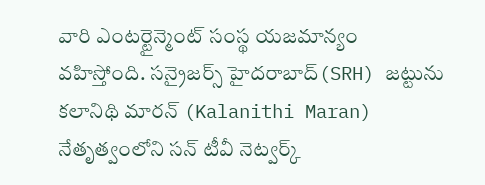వారి ఎంటర్టైన్మెంట్ సంస్థ యజమాన్యం వహిస్తోంది. సన్రైజర్స్ హైదరాబాద్(SRH) జట్టును కలానిథి మారన్ (Kalanithi Maran) నేతృత్వంలోని సన్ టీవీ నెట్వర్క్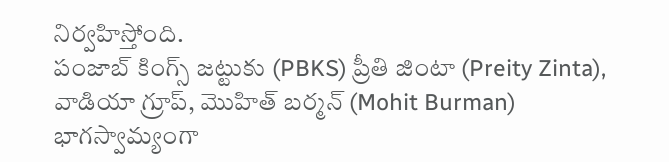నిర్వహిస్తోంది.
పంజాబ్ కింగ్స్ జట్టుకు (PBKS) ప్రీతి జింటా (Preity Zinta), వాడియా గ్రూప్, మొహిత్ బర్మన్ (Mohit Burman) భాగస్వామ్యంగా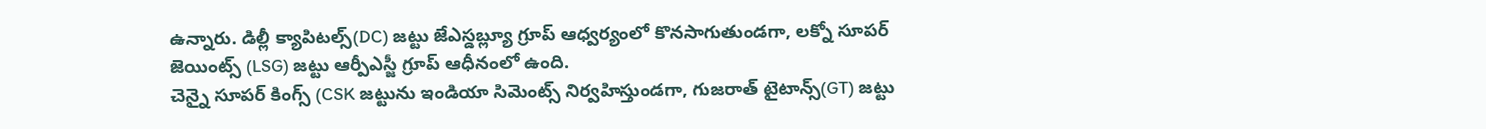ఉన్నారు. డిల్లీ క్యాపిటల్స్(DC) జట్టు జేఎస్డబ్ల్యూ గ్రూప్ ఆధ్వర్యంలో కొనసాగుతుండగా, లక్నో సూపర్ జెయింట్స్ (LSG) జట్టు ఆర్పీఎస్జీ గ్రూప్ ఆధీనంలో ఉంది.
చెన్నై సూపర్ కింగ్స్ (CSK జట్టును ఇండియా సిమెంట్స్ నిర్వహిస్తుండగా, గుజరాత్ టైటాన్స్(GT) జట్టు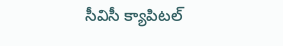సీవిసీ క్యాపిటల్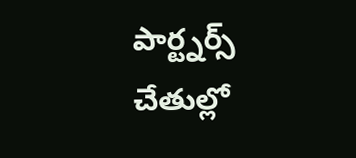పార్ట్నర్స్ చేతుల్లో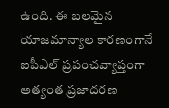ఉంది. ఈ బలమైన యాజమాన్యాల కారణంగానే ఐపీఎల్ ప్రపంచవ్యాప్తంగా అత్యంత ప్రజాదరణ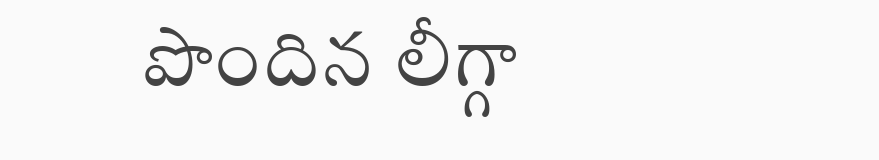పొందిన లీగ్గా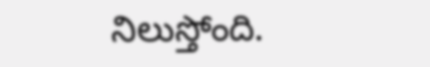నిలుస్తోంది.